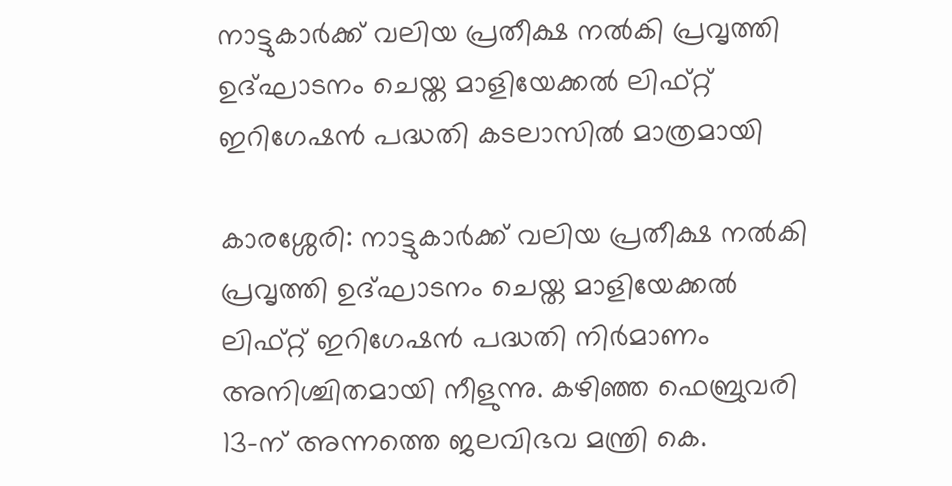നാട്ടുകാർക്ക് വലിയ പ്രതീക്ഷ നൽകി പ്രവൃത്തി ഉദ്ഘാടനം ചെയ്ത മാളിയേക്കൽ ലിഫ്റ്റ് ഇറിഗേഷൻ പദ്ധതി കടലാസിൽ മാത്രമായി

കാരശ്ശേരി: നാട്ടുകാർക്ക് വലിയ പ്രതീക്ഷ നൽകി പ്രവൃത്തി ഉദ്ഘാടനം ചെയ്ത മാളിയേക്കൽ ലിഫ്റ്റ് ഇറിഗേഷൻ പദ്ധതി നിർമാണം അനിശ്ചിതമായി നീളുന്നു. കഴിഞ്ഞ ഫെബ്രുവരി 13-ന് അന്നത്തെ ജലവിഭവ മന്ത്രി കെ.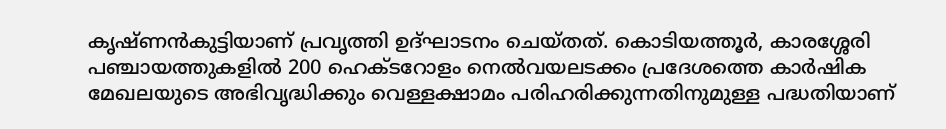കൃഷ്ണൻകുട്ടിയാണ് പ്രവൃത്തി ഉദ്ഘാടനം ചെയ്തത്. കൊടിയത്തൂർ, കാരശ്ശേരി പഞ്ചായത്തുകളിൽ 200 ഹെക്ടറോളം നെൽവയലടക്കം പ്രദേശത്തെ കാർഷിക മേഖലയുടെ അഭിവൃദ്ധിക്കും വെള്ളക്ഷാമം പരിഹരിക്കുന്നതിനുമുള്ള പദ്ധതിയാണ്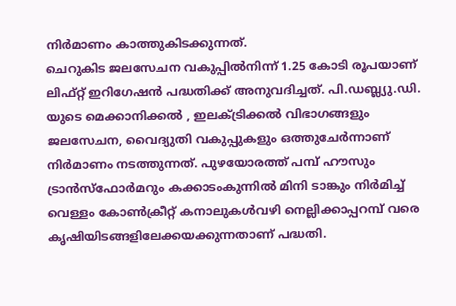നിർമാണം കാത്തുകിടക്കുന്നത്.
ചെറുകിട ജലസേചന വകുപ്പിൽനിന്ന് 1.25 കോടി രൂപയാണ് ലിഫ്റ്റ് ഇറിഗേഷൻ പദ്ധതിക്ക് അനുവദിച്ചത്. പി.ഡബ്ല്യു.ഡി. യുടെ മെക്കാനിക്കൽ , ഇലക്ട്രിക്കൽ വിഭാഗങ്ങളും ജലസേചന, വൈദ്യുതി വകുപ്പുകളും ഒത്തുചേർന്നാണ് നിർമാണം നടത്തുന്നത്. പുഴയോരത്ത് പമ്പ് ഹൗസും ട്രാൻസ്ഫോർമറും കക്കാടംകുന്നിൽ മിനി ടാങ്കും നിർമിച്ച് വെള്ളം കോൺക്രീറ്റ് കനാലുകൾവഴി നെല്ലിക്കാപ്പറമ്പ് വരെ കൃഷിയിടങ്ങളിലേക്കയക്കുന്നതാണ് പദ്ധതി.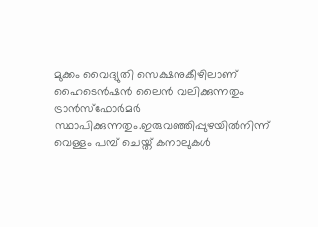മുക്കം വൈദ്യുതി സെക്ഷനുകീഴിലാണ് ഹൈടെൻഷൻ ലൈൻ വലിക്കുന്നതും ട്രാൻസ്ഫോർമർ സ്ഥാപിക്കുന്നതും.ഇരുവഞ്ഞിപ്പുഴയിൽനിന്ന് വെള്ളം പമ്പ് ചെയ്ത് കനാലുകൾ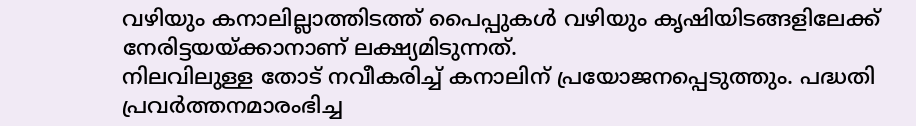വഴിയും കനാലില്ലാത്തിടത്ത് പൈപ്പുകൾ വഴിയും കൃഷിയിടങ്ങളിലേക്ക് നേരിട്ടയയ്ക്കാനാണ് ലക്ഷ്യമിടുന്നത്.
നിലവിലുള്ള തോട് നവീകരിച്ച് കനാലിന് പ്രയോജനപ്പെടുത്തും. പദ്ധതി പ്രവർത്തനമാരംഭിച്ച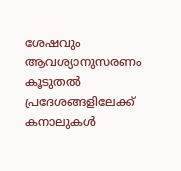ശേഷവും ആവശ്യാനുസരണം കൂടുതൽ പ്രദേശങ്ങളിലേക്ക് കനാലുകൾ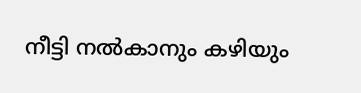നീട്ടി നൽകാനും കഴിയും